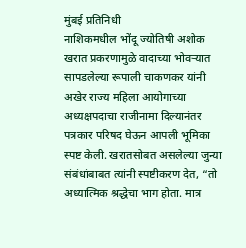मुंबई प्रतिनिधी
नाशिकमधील भोंदू ज्योतिषी अशोक खरात प्रकरणामुळे वादाच्या भोवऱ्यात सापडलेल्या रूपाली चाकणकर यांनी अखेर राज्य महिला आयोगाच्या अध्यक्षपदाचा राजीनामा दिल्यानंतर पत्रकार परिषद घेऊन आपली भूमिका स्पष्ट केली. खरातसोबत असलेल्या जुन्या संबंधांबाबत त्यांनी स्पष्टीकरण देत, “तो अध्यात्मिक श्रद्धेचा भाग होता. मात्र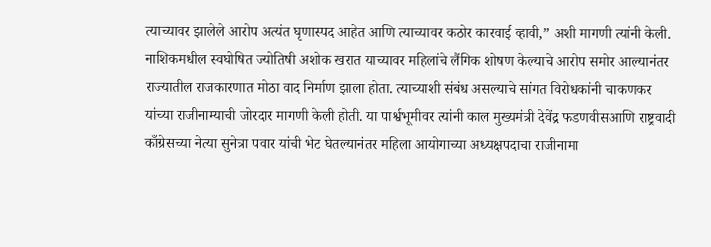त्याच्यावर झालेले आरोप अत्यंत घृणास्पद आहेत आणि त्याच्यावर कठोर कारवाई व्हावी,” अशी मागणी त्यांनी केली.
नाशिकमधील स्वघोषित ज्योतिषी अशोक खरात याच्यावर महिलांचे लैंगिक शोषण केल्याचे आरोप समोर आल्यानंतर राज्यातील राजकारणात मोठा वाद निर्माण झाला होता. त्याच्याशी संबंध असल्याचे सांगत विरोधकांनी चाकणकर यांच्या राजीनाम्याची जोरदार मागणी केली होती. या पार्श्वभूमीवर त्यांनी काल मुख्यमंत्री देवेंद्र फडणवीसआणि राष्ट्रवादी काँग्रेसच्या नेत्या सुनेत्रा पवार यांची भेट घेतल्यानंतर महिला आयोगाच्या अध्यक्षपदाचा राजीनामा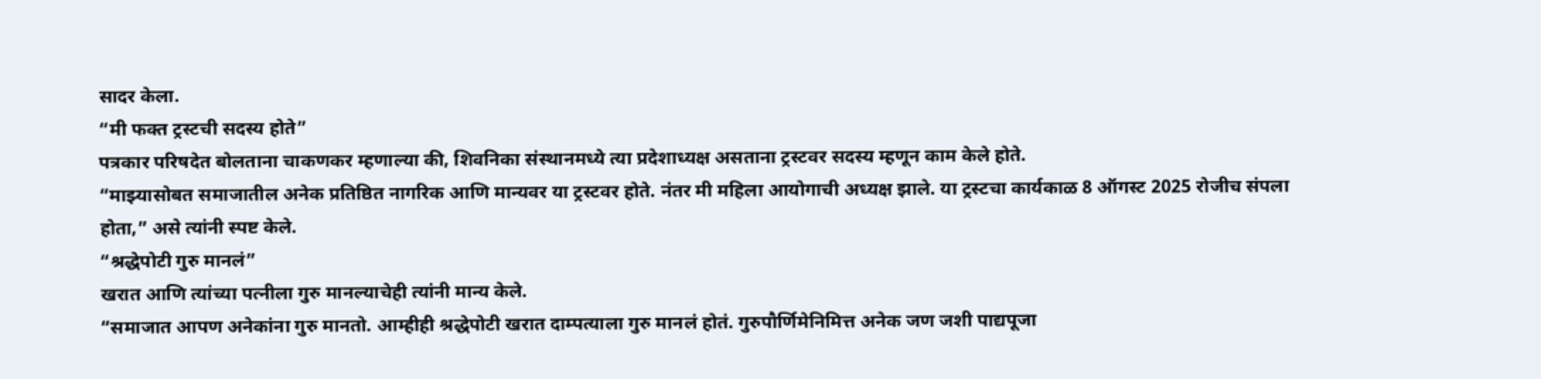सादर केला.
“मी फक्त ट्रस्टची सदस्य होते”
पत्रकार परिषदेत बोलताना चाकणकर म्हणाल्या की, शिवनिका संस्थानमध्ये त्या प्रदेशाध्यक्ष असताना ट्रस्टवर सदस्य म्हणून काम केले होते.
“माझ्यासोबत समाजातील अनेक प्रतिष्ठित नागरिक आणि मान्यवर या ट्रस्टवर होते. नंतर मी महिला आयोगाची अध्यक्ष झाले. या ट्रस्टचा कार्यकाळ 8 ऑगस्ट 2025 रोजीच संपला होता,” असे त्यांनी स्पष्ट केले.
“श्रद्धेपोटी गुरु मानलं”
खरात आणि त्यांच्या पत्नीला गुरु मानल्याचेही त्यांनी मान्य केले.
“समाजात आपण अनेकांना गुरु मानतो. आम्हीही श्रद्धेपोटी खरात दाम्पत्याला गुरु मानलं होतं. गुरुपौर्णिमेनिमित्त अनेक जण जशी पाद्यपूजा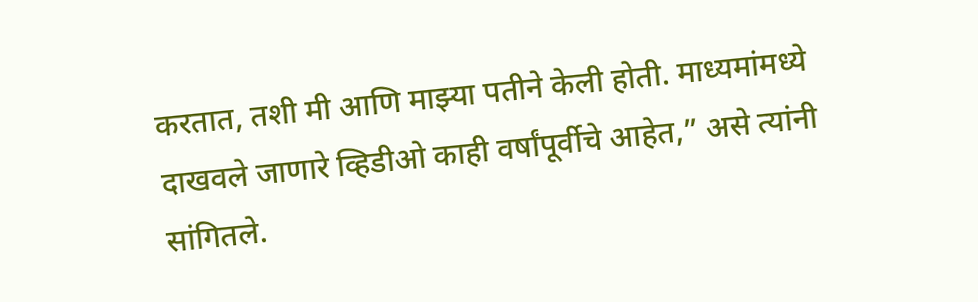करतात, तशी मी आणि माझ्या पतीने केली होती. माध्यमांमध्ये दाखवले जाणारे व्हिडीओ काही वर्षांपूर्वीचे आहेत,” असे त्यांनी सांगितले.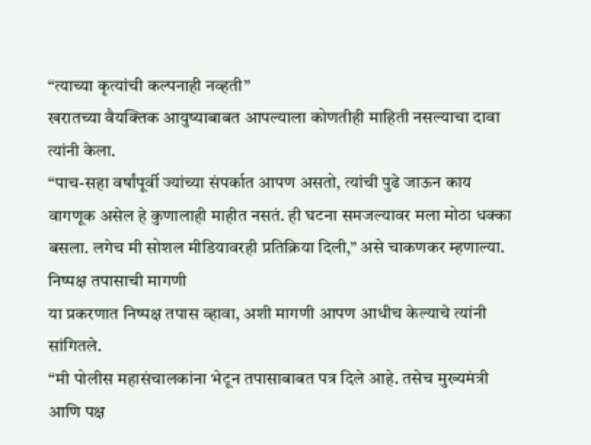“त्याच्या कृत्यांची कल्पनाही नव्हती”
खरातच्या वैयक्तिक आयुष्याबाबत आपल्याला कोणतीही माहिती नसल्याचा दावा त्यांनी केला.
“पाच-सहा वर्षांपूर्वी ज्यांच्या संपर्कात आपण असतो, त्यांची पुढे जाऊन काय वागणूक असेल हे कुणालाही माहीत नसतं. ही घटना समजल्यावर मला मोठा धक्का बसला. लगेच मी सोशल मीडियावरही प्रतिक्रिया दिली,” असे चाकणकर म्हणाल्या.
निष्पक्ष तपासाची मागणी
या प्रकरणात निष्पक्ष तपास व्हावा, अशी मागणी आपण आधीच केल्याचे त्यांनी सांगितले.
“मी पोलीस महासंचालकांना भेटून तपासाबाबत पत्र दिले आहे. तसेच मुख्यमंत्री आणि पक्ष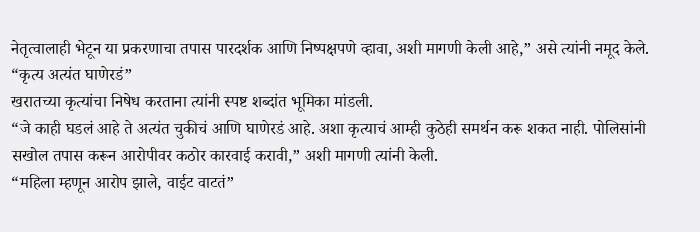नेतृत्वालाही भेटून या प्रकरणाचा तपास पारदर्शक आणि निष्पक्षपणे व्हावा, अशी मागणी केली आहे,” असे त्यांनी नमूद केले.
“कृत्य अत्यंत घाणेरडं”
खरातच्या कृत्यांचा निषेध करताना त्यांनी स्पष्ट शब्दांत भूमिका मांडली.
“जे काही घडलं आहे ते अत्यंत चुकीचं आणि घाणेरडं आहे. अशा कृत्याचं आम्ही कुठेही समर्थन करू शकत नाही. पोलिसांनी सखोल तपास करून आरोपीवर कठोर कारवाई करावी,” अशी मागणी त्यांनी केली.
“महिला म्हणून आरोप झाले, वाईट वाटतं”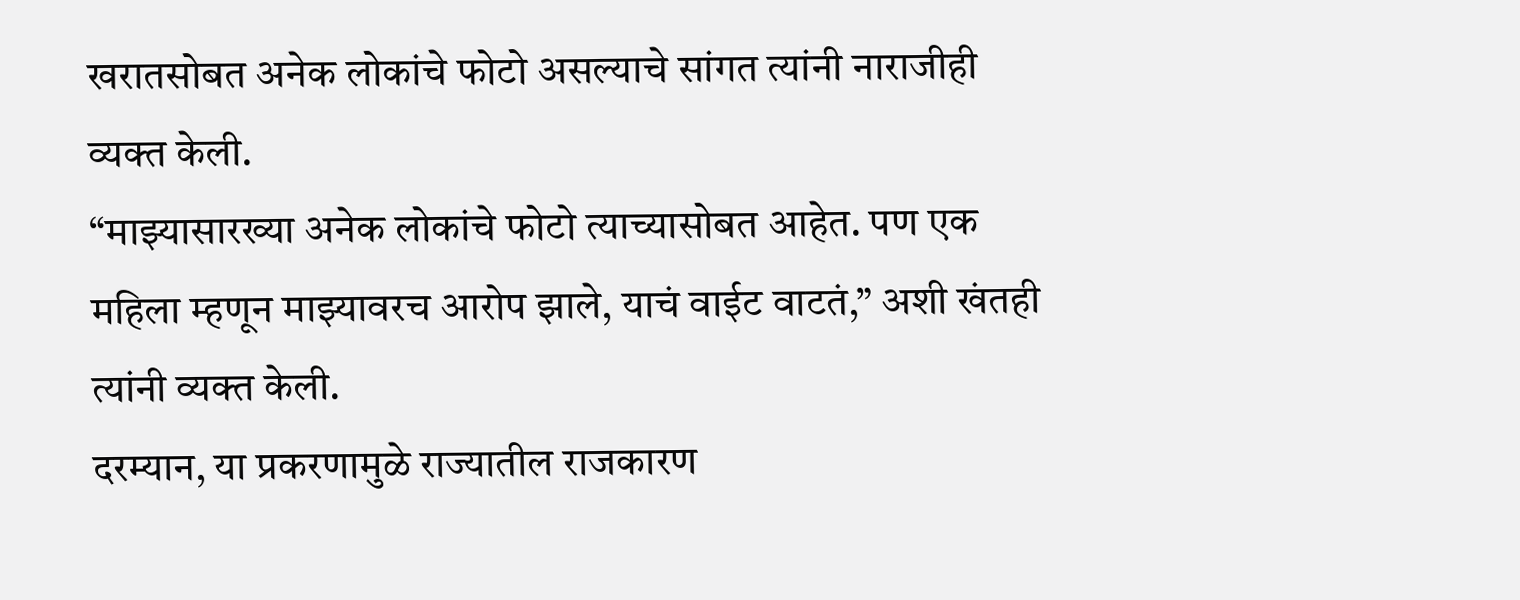खरातसोबत अनेक लोकांचे फोटो असल्याचे सांगत त्यांनी नाराजीही व्यक्त केली.
“माझ्यासारख्या अनेक लोकांचे फोटो त्याच्यासोबत आहेत. पण एक महिला म्हणून माझ्यावरच आरोप झाले, याचं वाईट वाटतं,” अशी खंतही त्यांनी व्यक्त केली.
दरम्यान, या प्रकरणामुळे राज्यातील राजकारण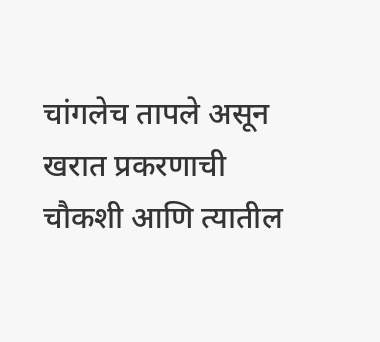चांगलेच तापले असून खरात प्रकरणाची चौकशी आणि त्यातील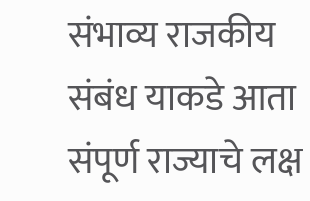संभाव्य राजकीय संबंध याकडे आता संपूर्ण राज्याचे लक्ष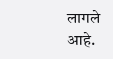लागले आहे.